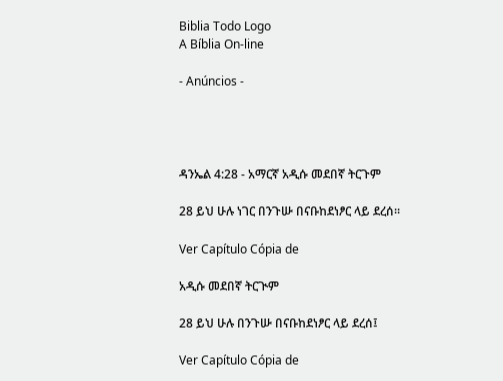Biblia Todo Logo
A Bíblia On-line

- Anúncios -




ዳንኤል 4:28 - አማርኛ አዲሱ መደበኛ ትርጉም

28 ይህ ሁሉ ነገር በንጉሡ በናቡከደነፆር ላይ ደረሰ።

Ver Capítulo Cópia de

አዲሱ መደበኛ ትርጒም

28 ይህ ሁሉ በንጉሡ በናቡከደነፆር ላይ ደረሰ፤

Ver Capítulo Cópia de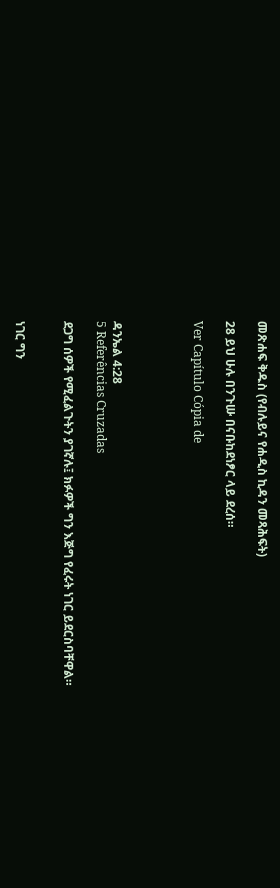መጽሐፍ ቅዱስ (የብሉይና የሐዲስ ኪዳን መጻሕፍት)

28 ይህ ሁሉ በንጉሡ በናቡከደነፆር ላይ ደረሰ።

Ver Capítulo Cópia de




ዳንኤል 4:28
5 Referências Cruzadas

ደጋግ ሰዎች የሚፈልጉትን ያገኛሉ፤ ክፉዎች ግን እጅግ የፈሩት ነገር ይደርስባቸዋል።


ነገር ግን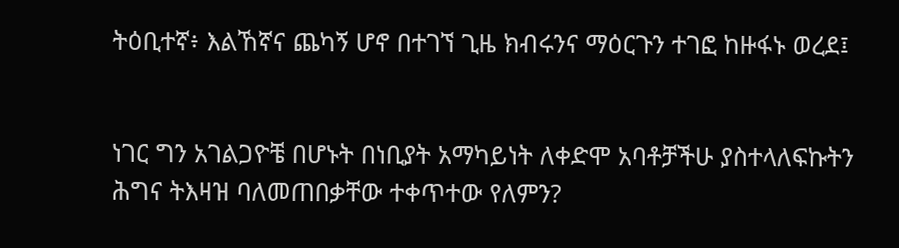ትዕቢተኛ፥ እልኸኛና ጨካኝ ሆኖ በተገኘ ጊዜ ክብሩንና ማዕርጉን ተገፎ ከዙፋኑ ወረደ፤


ነገር ግን አገልጋዮቼ በሆኑት በነቢያት አማካይነት ለቀድሞ አባቶቻችሁ ያስተላለፍኩትን ሕግና ትእዛዝ ባለመጠበቃቸው ተቀጥተው የለምን?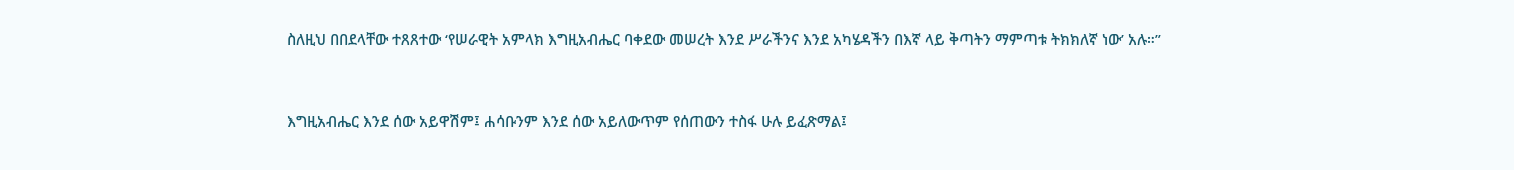ስለዚህ በበደላቸው ተጸጸተው ‘የሠራዊት አምላክ እግዚአብሔር ባቀደው መሠረት እንደ ሥራችንና እንደ አካሄዳችን በእኛ ላይ ቅጣትን ማምጣቱ ትክክለኛ ነው’ አሉ።”


እግዚአብሔር እንደ ሰው አይዋሽም፤ ሐሳቡንም እንደ ሰው አይለውጥም የሰጠውን ተስፋ ሁሉ ይፈጽማል፤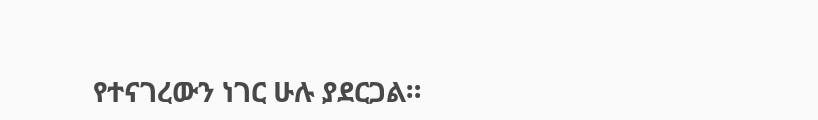የተናገረውን ነገር ሁሉ ያደርጋል።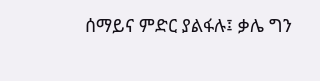ሰማይና ምድር ያልፋሉ፤ ቃሌ ግን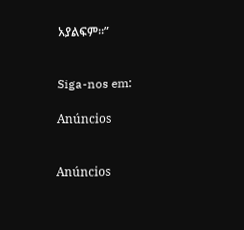አያልፍም።”


Siga-nos em:

Anúncios


Anúncios